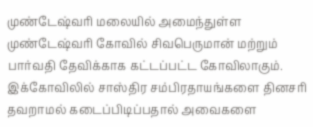முண்டேஷ்வரி மலையில் அமைந்துள்ள முண்டேஷ்வரி கோவில் சிவபெருமான் மற்றும் பார்வதி தேவிக்காக கட்டப்பட்ட கோவிலாகும். இக்கோவிலில் சாஸ்திர சம்பிரதாயங்களை தினசரி தவறாமல் கடைப்பிடிப்பதால் அவைகளை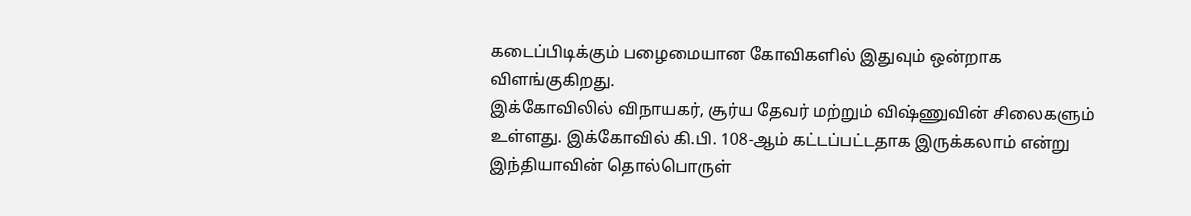கடைப்பிடிக்கும் பழைமையான கோவிகளில் இதுவும் ஒன்றாக விளங்குகிறது.
இக்கோவிலில் விநாயகர், சூர்ய தேவர் மற்றும் விஷ்ணுவின் சிலைகளும் உள்ளது. இக்கோவில் கி.பி. 108-ஆம் கட்டப்பட்டதாக இருக்கலாம் என்று இந்தியாவின் தொல்பொருள்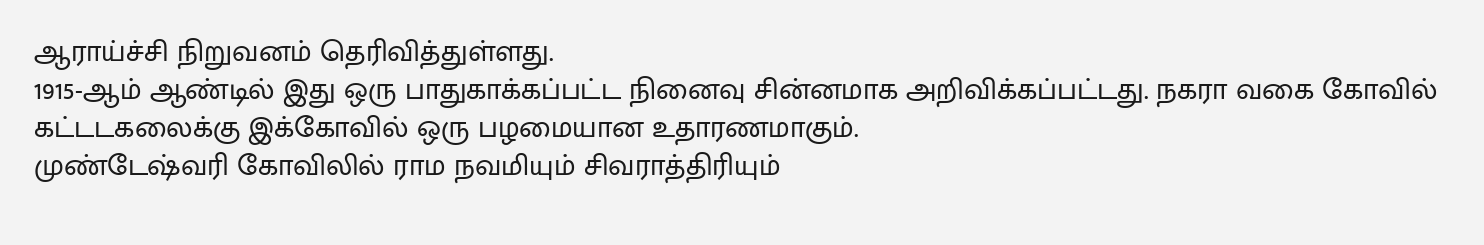ஆராய்ச்சி நிறுவனம் தெரிவித்துள்ளது.
1915-ஆம் ஆண்டில் இது ஒரு பாதுகாக்கப்பட்ட நினைவு சின்னமாக அறிவிக்கப்பட்டது. நகரா வகை கோவில் கட்டடகலைக்கு இக்கோவில் ஒரு பழமையான உதாரணமாகும்.
முண்டேஷ்வரி கோவிலில் ராம நவமியும் சிவராத்திரியும்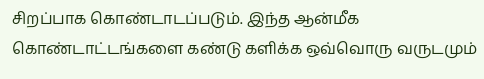சிறப்பாக கொண்டாடப்படும். இந்த ஆன்மீக கொண்டாட்டங்களை கண்டு களிக்க ஒவ்வொரு வருடமும்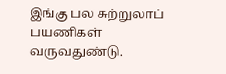இங்கு பல சுற்றுலாப் பயணிகள் வருவதுண்டு.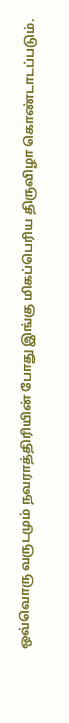ஒவ்வொரு வருடமும் நவராத்திரியின் போது இங்கு மிகப்பெரிய திருவிழா கொண்டாடப்படும்.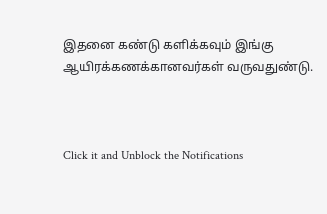இதனை கண்டு களிக்கவும் இங்கு ஆயிரக்கணக்கானவர்கள் வருவதுண்டு.



Click it and Unblock the Notifications